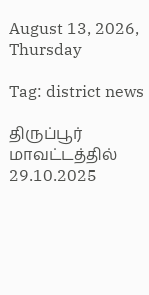August 13, 2026, Thursday

Tag: district news

திருப்பூர் மாவட்டத்தில் 29.10.2025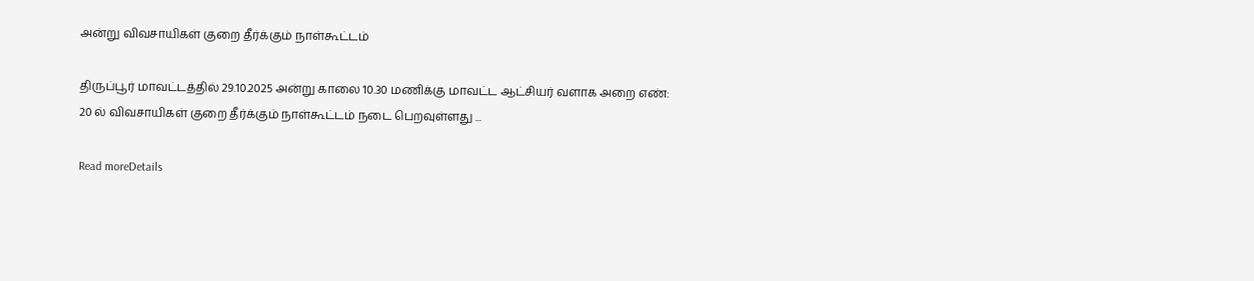அன்று விவசாயிகள் குறை தீர்க்கும் நாள்கூட்டம்

திருப்பூர் மாவட்டத்தில் 29.10.2025 அன்று காலை 10.30 மணிக்கு மாவட்ட ஆட்சியர் வளாக அறை எண்: 20 ல் விவசாயிகள் குறை தீர்க்கும் நாள்கூட்டம் நடை பெறவுள்ளது ...

Read moreDetails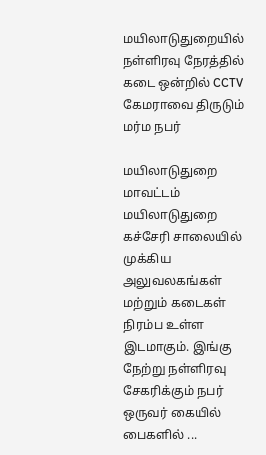மயிலாடுதுறையில் நள்ளிரவு நேரத்தில் கடை ஒன்றில் CCTV கேமராவை திருடும் மர்ம நபர்

மயிலாடுதுறை மாவட்டம் மயிலாடுதுறை கச்சேரி சாலையில் முக்கிய அலுவலகங்கள் மற்றும் கடைகள் நிரம்ப உள்ள இடமாகும். இங்கு நேற்று நள்ளிரவு சேகரிக்கும் நபர் ஒருவர் கையில் பைகளில் ...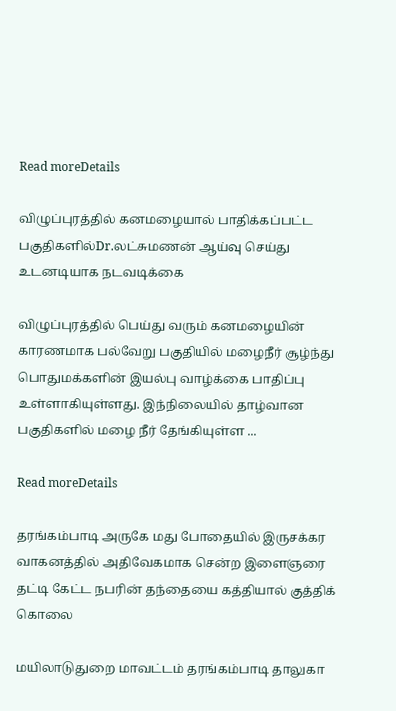Read moreDetails

விழுப்புரத்தில் கனமழையால் பாதிக்கப்பட்ட பகுதிகளில்Dr.லட்சுமணன் ஆய்வு செய்து உடனடியாக நடவடிக்கை

விழுப்புரத்தில் பெய்து வரும் கனமழையின் காரணமாக பல்வேறு பகுதியில் மழைநீர் சூழ்ந்து பொதுமக்களின் இயல்பு வாழ்க்கை பாதிப்பு உள்ளாகியுள்ளது. இந்நிலையில் தாழ்வான பகுதிகளில் மழை நீர் தேங்கியுள்ள ...

Read moreDetails

தரங்கம்பாடி அருகே மது போதையில் இருசக்கர வாகனத்தில் அதிவேகமாக சென்ற இளைஞரை தட்டி கேட்ட நபரின் தந்தையை கத்தியால் குத்திக் கொலை

மயிலாடுதுறை மாவட்டம் தரங்கம்பாடி தாலுகா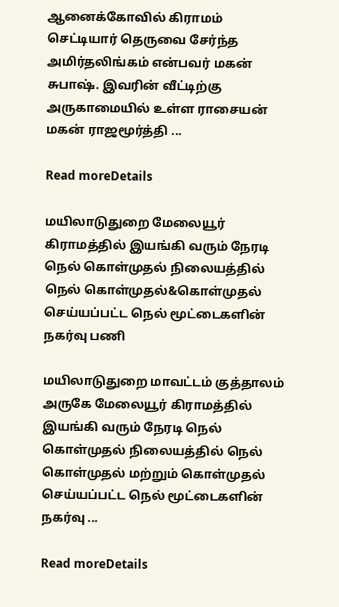ஆனைக்கோவில் கிராமம் செட்டியார் தெருவை சேர்ந்த அமிர்தலிங்கம் என்பவர் மகன் சுபாஷ். இவரின் வீட்டிற்கு அருகாமையில் உள்ள ராசையன் மகன் ராஜமூர்த்தி ...

Read moreDetails

மயிலாடுதுறை மேலையூர் கிராமத்தில் இயங்கி வரும் நேரடி நெல் கொள்முதல் நிலையத்தில் நெல் கொள்முதல்&கொள்முதல் செய்யப்பட்ட நெல் மூட்டைகளின் நகர்வு பணி

மயிலாடுதுறை மாவட்டம் குத்தாலம் அருகே மேலையூர் கிராமத்தில் இயங்கி வரும் நேரடி நெல் கொள்முதல் நிலையத்தில் நெல் கொள்முதல் மற்றும் கொள்முதல் செய்யப்பட்ட நெல் மூட்டைகளின் நகர்வு ...

Read moreDetails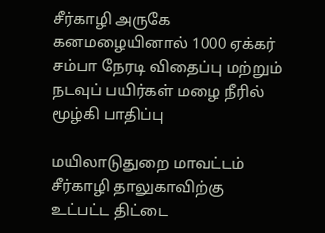சீர்காழி அருகே கனமழையினால் 1000 ஏக்கர் சம்பா நேரடி விதைப்பு மற்றும் நடவுப் பயிர்கள் மழை நீரில் மூழ்கி பாதிப்பு

மயிலாடுதுறை மாவட்டம் சீர்காழி தாலுகாவிற்கு உட்பட்ட திட்டை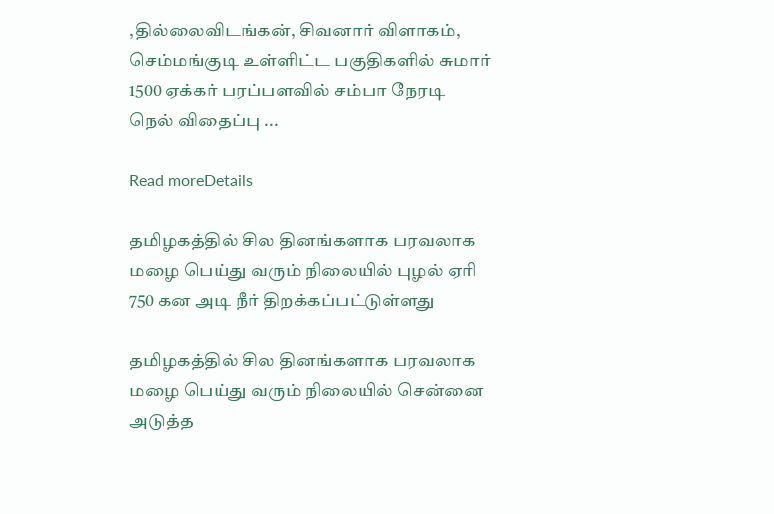,தில்லைவிடங்கன், சிவனார் விளாகம், செம்மங்குடி உள்ளிட்ட பகுதிகளில் சுமார் 1500 ஏக்கர் பரப்பளவில் சம்பா நேரடி நெல் விதைப்பு ...

Read moreDetails

தமிழகத்தில் சில தினங்களாக பரவலாக மழை பெய்து வரும் நிலையில் புழல் ஏரி 750 கன அடி நீர் திறக்கப்பட்டுள்ளது

தமிழகத்தில் சில தினங்களாக பரவலாக மழை பெய்து வரும் நிலையில் சென்னை அடுத்த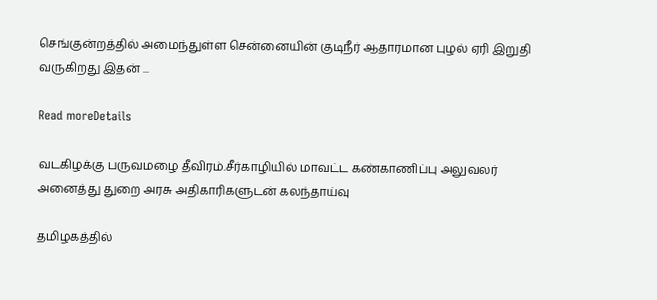செங்குன்றத்தில் அமைந்துள்ள சென்னையின் குடிநீர் ஆதாரமான புழல் ஏரி இறுதி வருகிறது இதன் ...

Read moreDetails

வடகிழக்கு பருவமழை தீவிரம்.சீர்காழியில் மாவட்ட கண்காணிப்பு அலுவலர் அனைத்து துறை அரசு அதிகாரிகளுடன் கலந்தாய்வு

தமிழகத்தில்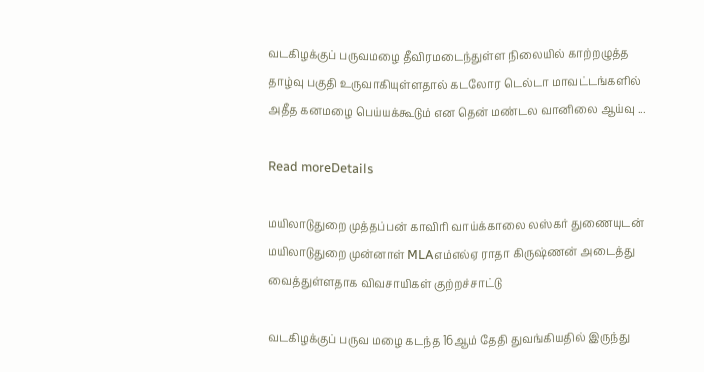வடகிழக்குப் பருவமழை தீவிரமடைந்துள்ள நிலையில் காற்றழுத்த தாழ்வு பகுதி உருவாகியுள்ளதால் கடலோர டெல்டா மாவட்டங்களில் அதீத கனமழை பெய்யக்கூடும் என தென் மண்டல வானிலை ஆய்வு ...

Read moreDetails

மயிலாடுதுறை முத்தப்பன் காவிரி வாய்க்காலை லஸ்கர் துணையுடன் மயிலாடுதுறை முன்னாள் MLAஎம்எல்ஏ ராதா கிருஷ்ணன் அடைத்து வைத்துள்ளதாக விவசாயிகள் குற்றச்சாட்டு

வடகிழக்குப் பருவ மழை கடந்த 16ஆம் தேதி துவங்கியதில் இருந்து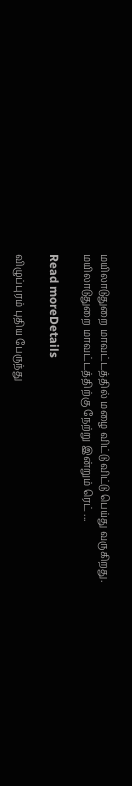மயிலாடுதுறை மாவட்டத்தில் மழை விட்டு விட்டு பெய்து வருகிறது. மயிலாடுதுறை மாவட்டத்திற்கு நேற்று இன்றும் ரெட் ...

Read moreDetails

விழுப்புரம் புதிய பேருந்து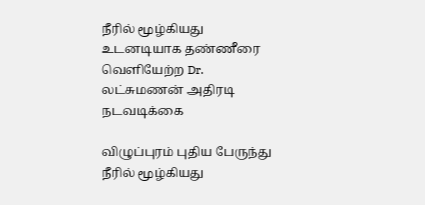நீரில் மூழ்கியது உடனடியாக தண்ணீரை வெளியேற்ற Dr. லட்சுமணன் அதிரடி நடவடிக்கை

விழுப்புரம் புதிய பேருந்து நீரில் மூழ்கியது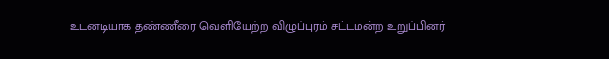உடனடியாக தண்ணீரை வெளியேற்ற விழுப்புரம் சட்டமன்ற உறுப்பினர்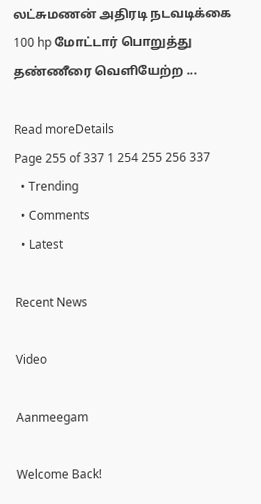லட்சுமணன் அதிரடி நடவடிக்கை 100 hp மோட்டார் பொறுத்து தண்ணீரை வெளியேற்ற ...

Read moreDetails
Page 255 of 337 1 254 255 256 337
  • Trending
  • Comments
  • Latest

Recent News

Video

Aanmeegam

Welcome Back!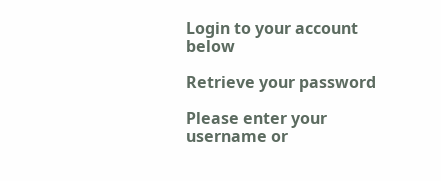Login to your account below

Retrieve your password

Please enter your username or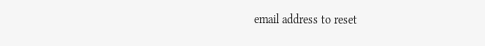email address to reset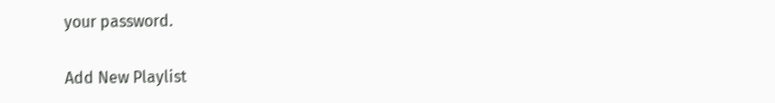your password.

Add New Playlist